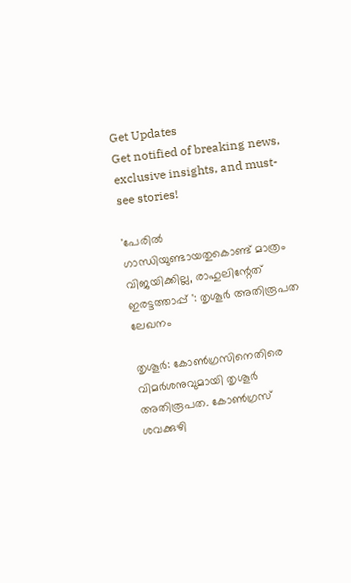Get Updates
Get notified of breaking news, exclusive insights, and must-see stories!

'പേരില്‍ ഗാന്ധിയുണ്ടായതുകൊണ്ട് മാത്രം വിജയിക്കില്ല, രാഹുലിന്റേത് ഇരട്ടത്താപ്പ് ': തൃശൂര്‍ അതിരൂപത ലേഖനം

തൃശൂര്‍: കോണ്‍ഗ്രസിനെതിരെ വിമര്‍ശനുവുമായി തൃശൂര്‍ അതിരൂപത. കോണ്‍ഗ്രസ് ശവക്കുഴി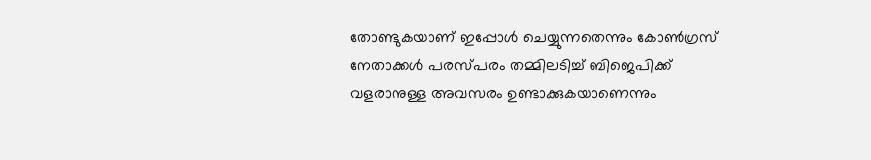തോണ്ടുകയാണ് ഇപ്പോള്‍ ചെയ്യുന്നതെന്നും കോണ്‍ഗ്രസ് നേതാക്കള്‍ പരസ്പരം തമ്മിലടിച്ച് ബിജെപിക്ക് വളരാനുള്ള അവസരം ഉണ്ടാക്കുകയാണെന്നും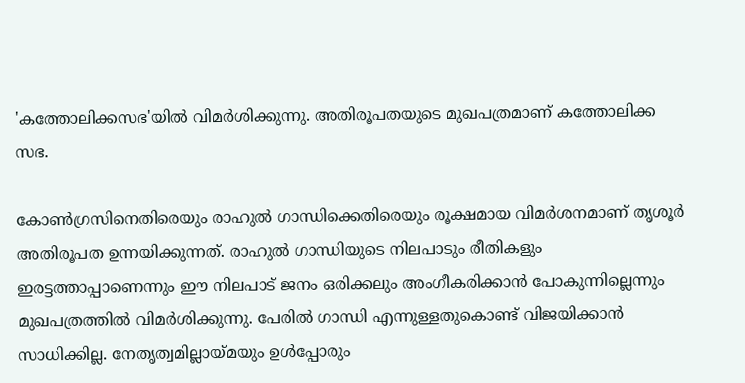'കത്തോലിക്കസഭ'യില്‍ വിമര്‍ശിക്കുന്നു. അതിരൂപതയുടെ മുഖപത്രമാണ് കത്തോലിക്ക സഭ.

കോണ്‍ഗ്രസിനെതിരെയും രാഹുല്‍ ഗാന്ധിക്കെതിരെയും രൂക്ഷമായ വിമര്‍ശനമാണ് തൃശൂര്‍ അതിരൂപത ഉന്നയിക്കുന്നത്. രാഹുല്‍ ഗാന്ധിയുടെ നിലപാടും രീതികളും ഇരട്ടത്താപ്പാണെന്നും ഈ നിലപാട് ജനം ഒരിക്കലും അംഗീകരിക്കാന്‍ പോകുന്നില്ലെന്നും മുഖപത്രത്തില്‍ വിമര്‍ശിക്കുന്നു. പേരില്‍ ഗാന്ധി എന്നുള്ളതുകൊണ്ട് വിജയിക്കാന്‍ സാധിക്കില്ല. നേതൃത്വമില്ലായ്മയും ഉള്‍പ്പോരും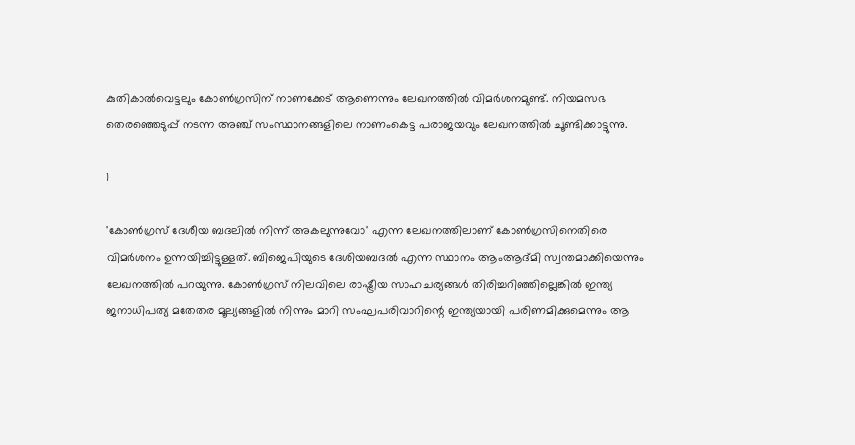കുതികാല്‍വെട്ടലും കോണ്‍ഗ്രസിന് നാണക്കേട് ആണെന്നും ലേഖനത്തില്‍ വിമര്‍ശനമുണ്ട്. നിയമസഭ തെരഞ്ഞെടുപ്പ് നടന്ന അഞ്ച് സംസ്ഥാനങ്ങളിലെ നാണംകെട്ട പരാജയവും ലേഖനത്തില്‍ ചൂണ്ടിക്കാട്ടുന്നു.

1

'കോണ്‍ഗ്രസ് ദേശീയ ബദലില്‍ നിന്ന് അകലുന്നുവോ' എന്ന ലേഖനത്തിലാണ് കോണ്‍ഗ്രസിനെതിരെ വിമര്‍ശനം ഉന്നയിച്ചിട്ടുള്ളത്. ബിജെപിയുടെ ദേശിയബദല്‍ എന്ന സ്ഥാനം ആംആദ്മി സ്വന്തമാക്കിയെന്നും ലേഖനത്തില്‍ പറയുന്നു. കോണ്‍ഗ്രസ് നിലവിലെ രാഷ്ട്രീയ സാഹചര്യങ്ങള്‍ തിരിച്ചറിഞ്ഞില്ലെങ്കില്‍ ഇന്ത്യ ജനാധിപത്യ മതേതര മൂല്യങ്ങളില്‍ നിന്നും മാറി സംഘപരിവാറിന്റെ ഇന്ത്യയായി പരിണമിക്കുമെന്നും ആ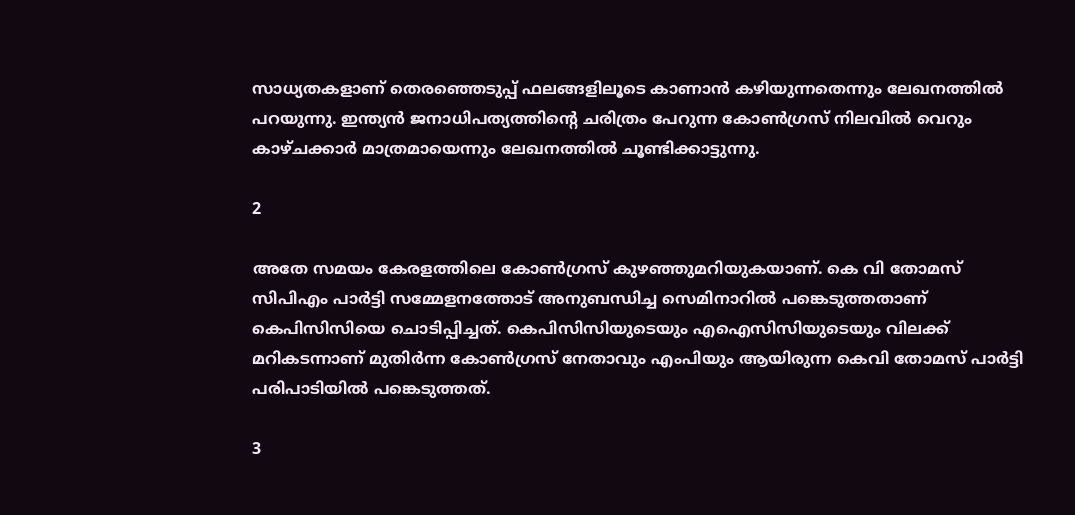സാധ്യതകളാണ് തെരഞ്ഞെടുപ്പ് ഫലങ്ങളിലൂടെ കാണാന്‍ കഴിയുന്നതെന്നും ലേഖനത്തില്‍ പറയുന്നു. ഇന്ത്യന്‍ ജനാധിപത്യത്തിന്റെ ചരിത്രം പേറുന്ന കോണ്‍ഗ്രസ് നിലവില്‍ വെറും കാഴ്ചക്കാര്‍ മാത്രമായെന്നും ലേഖനത്തില്‍ ചൂണ്ടിക്കാട്ടുന്നു.

2

അതേ സമയം കേരളത്തിലെ കോണ്‍ഗ്രസ് കുഴഞ്ഞുമറിയുകയാണ്. കെ വി തോമസ് സിപിഎം പാര്‍ട്ടി സമ്മേളനത്തോട് അനുബന്ധിച്ച സെമിനാറില്‍ പങ്കെടുത്തതാണ് കെപിസിസിയെ ചൊടിപ്പിച്ചത്. കെപിസിസിയുടെയും എഐസിസിയുടെയും വിലക്ക് മറികടന്നാണ് മുതിര്‍ന്ന കോണ്‍ഗ്രസ് നേതാവും എംപിയും ആയിരുന്ന കെവി തോമസ് പാര്‍ട്ടി പരിപാടിയില്‍ പങ്കെടുത്തത്.

3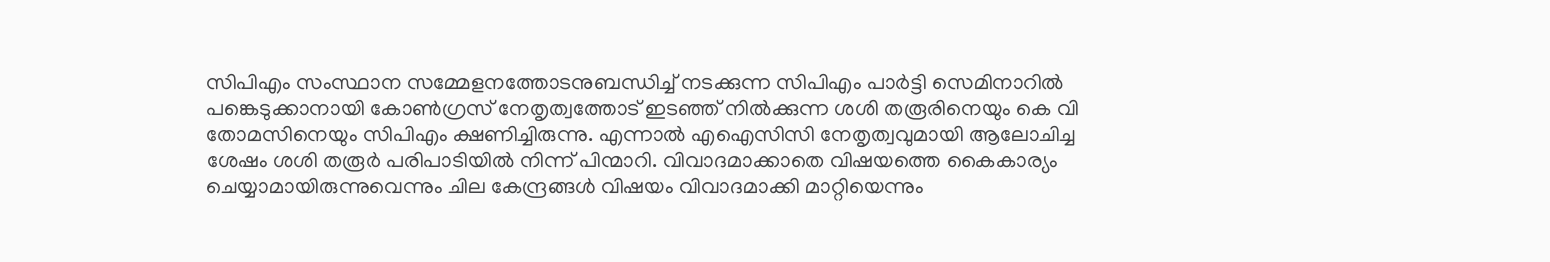സിപിഎം സംസ്ഥാന സമ്മേളനത്തോടനുബന്ധിച്ച് നടക്കുന്ന സിപിഎം പാര്‍ട്ടി സെമിനാറില്‍ പങ്കെടുക്കാനായി കോണ്‍ഗ്രസ് നേതൃത്വത്തോട് ഇടഞ്ഞ് നില്‍ക്കുന്ന ശശി തരൂരിനെയും കെ വി തോമസിനെയും സിപിഎം ക്ഷണിച്ചിരുന്നു. എന്നാല്‍ എഐസിസി നേതൃത്വവുമായി ആലോചിച്ച ശേഷം ശശി തരൂര്‍ പരിപാടിയില്‍ നിന്ന് പിന്മാറി. വിവാദമാക്കാതെ വിഷയത്തെ കൈകാര്യം ചെയ്യാമായിരുന്നുവെന്നും ചില കേന്ദ്രങ്ങള്‍ വിഷയം വിവാദമാക്കി മാറ്റിയെന്നും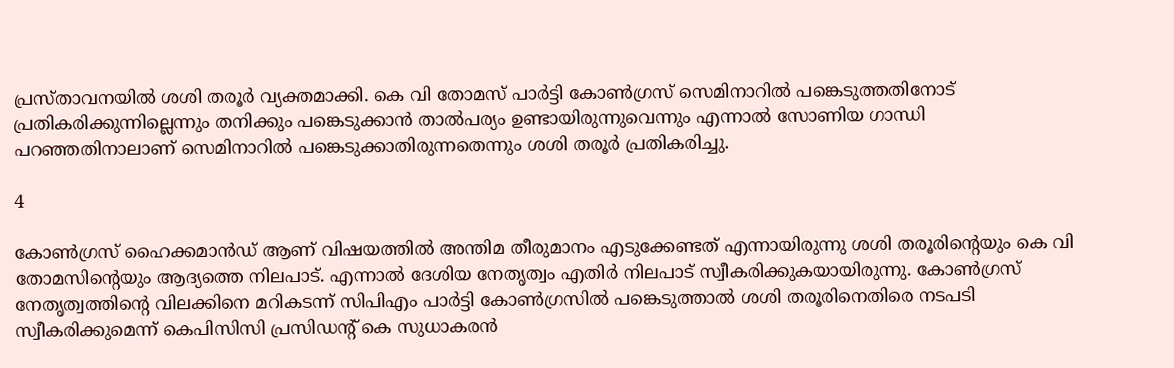പ്രസ്താവനയില്‍ ശശി തരൂര്‍ വ്യക്തമാക്കി. കെ വി തോമസ് പാര്‍ട്ടി കോണ്‍ഗ്രസ് സെമിനാറില്‍ പങ്കെടുത്തതിനോട് പ്രതികരിക്കുന്നില്ലെന്നും തനിക്കും പങ്കെടുക്കാന്‍ താല്‍പര്യം ഉണ്ടായിരുന്നുവെന്നും എന്നാല്‍ സോണിയ ഗാന്ധി പറഞ്ഞതിനാലാണ് സെമിനാറില്‍ പങ്കെടുക്കാതിരുന്നതെന്നും ശശി തരൂര്‍ പ്രതികരിച്ചു.

4

കോണ്‍ഗ്രസ് ഹൈക്കമാന്‍ഡ് ആണ് വിഷയത്തില്‍ അന്തിമ തീരുമാനം എടുക്കേണ്ടത് എന്നായിരുന്നു ശശി തരൂരിന്റെയും കെ വി തോമസിന്റെയും ആദ്യത്തെ നിലപാട്. എന്നാല്‍ ദേശിയ നേതൃത്വം എതിര്‍ നിലപാട് സ്വീകരിക്കുകയായിരുന്നു. കോണ്‍ഗ്രസ് നേതൃത്വത്തിന്റെ വിലക്കിനെ മറികടന്ന് സിപിഎം പാര്‍ട്ടി കോണ്‍ഗ്രസില്‍ പങ്കെടുത്താല്‍ ശശി തരൂരിനെതിരെ നടപടി സ്വീകരിക്കുമെന്ന് കെപിസിസി പ്രസിഡന്റ് കെ സുധാകരന്‍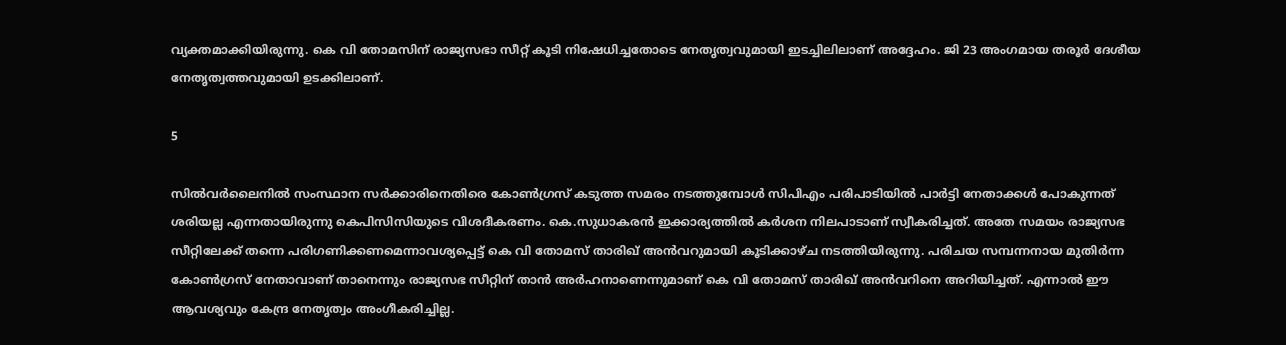വ്യക്തമാക്കിയിരുന്നു. കെ വി തോമസിന് രാജ്യസഭാ സീറ്റ് കൂടി നിഷേധിച്ചതോടെ നേതൃത്വവുമായി ഇടച്ചിലിലാണ് അദ്ദേഹം. ജി 23 അംഗമായ തരൂര്‍ ദേശീയ നേതൃത്വത്തവുമായി ഉടക്കിലാണ്.

5

സില്‍വര്‍ലൈനില്‍ സംസ്ഥാന സര്‍ക്കാരിനെതിരെ കോണ്‍ഗ്രസ് കടുത്ത സമരം നടത്തുമ്പോള്‍ സിപിഎം പരിപാടിയില്‍ പാര്‍ട്ടി നേതാക്കള്‍ പോകുന്നത് ശരിയല്ല എന്നതായിരുന്നു കെപിസിസിയുടെ വിശദീകരണം. കെ.സുധാകരന്‍ ഇക്കാര്യത്തില്‍ കര്‍ശന നിലപാടാണ് സ്വീകരിച്ചത്. അതേ സമയം രാജ്യസഭ സീറ്റിലേക്ക് തന്നെ പരിഗണിക്കണമെന്നാവശ്യപ്പെട്ട് കെ വി തോമസ് താരിഖ് അന്‍വറുമായി കൂടിക്കാഴ്ച നടത്തിയിരുന്നു. പരിചയ സമ്പന്നനായ മുതിര്‍ന്ന കോണ്‍ഗ്രസ് നേതാവാണ് താനെന്നും രാജ്യസഭ സീറ്റിന് താന്‍ അര്‍ഹനാണെന്നുമാണ് കെ വി തോമസ് താരിഖ് അന്‍വറിനെ അറിയിച്ചത്. എന്നാല്‍ ഈ ആവശ്യവും കേന്ദ്ര നേതൃത്വം അംഗീകരിച്ചില്ല.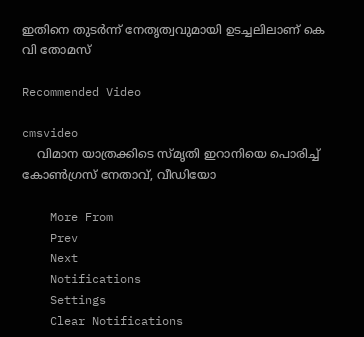ഇതിനെ തുടര്‍ന്ന് നേതൃത്വവുമായി ഉടച്ചലിലാണ് കെ വി തോമസ്

Recommended Video

cmsvideo
    വിമാന യാത്രക്കിടെ സ്മൃതി ഇറാനിയെ പൊരിച്ച് കോണ്‍ഗ്രസ് നേതാവ്, വീഡിയോ

    More From
    Prev
    Next
    Notifications
    Settings
    Clear Notifications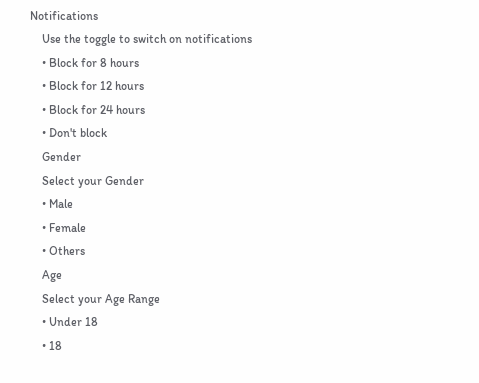Notifications
    Use the toggle to switch on notifications
    • Block for 8 hours
    • Block for 12 hours
    • Block for 24 hours
    • Don't block
    Gender
    Select your Gender
    • Male
    • Female
    • Others
    Age
    Select your Age Range
    • Under 18
    • 18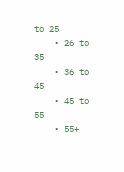to 25
    • 26 to 35
    • 36 to 45
    • 45 to 55
    • 55+